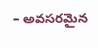– అవసరమైన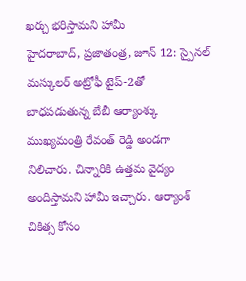ఖర్చు భరిస్తామని హామీ
హైదరాబాద్, ప్రజాతంత్ర, జూన్ 12: స్పైనల్ మస్కులర్ అట్రోఫీ టైప్-2తో బాధపడుతున్న బేబీ ఆర్యాంశ్కు ముఖ్యమంత్రి రేవంత్ రెడ్డి అండగా నిలిచారు. చిన్నారికి ఉత్తమ వైద్యం అందిస్తామని హామీ ఇచ్చారు. ఆర్యాంశ్ చికిత్స కోసం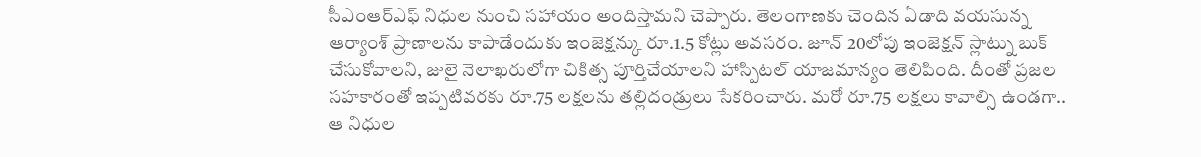సీఎంఆర్ఎఫ్ నిధుల నుంచి సహాయం అందిస్తామని చెప్పారు. తెలంగాణకు చెందిన ఏడాది వయసున్న ఆర్యాంశ్ ప్రాణాలను కాపాడేందుకు ఇంజెక్షన్కు రూ.1.5 కోట్లు అవసరం. జూన్ 20లోపు ఇంజెక్షన్ స్లాట్ను బుక్ చేసుకోవాలని, జులై నెలాఖరులోగా చికిత్స పూర్తిచేయాలని హాస్పిటల్ యాజమాన్యం తెలిపింది. దీంతో ప్రజల సహకారంతో ఇప్పటివరకు రూ.75 లక్షలను తల్లిదండ్రులు సేకరించారు. మరో రూ.75 లక్షలు కావాల్సి ఉండగా.. ఆ నిధుల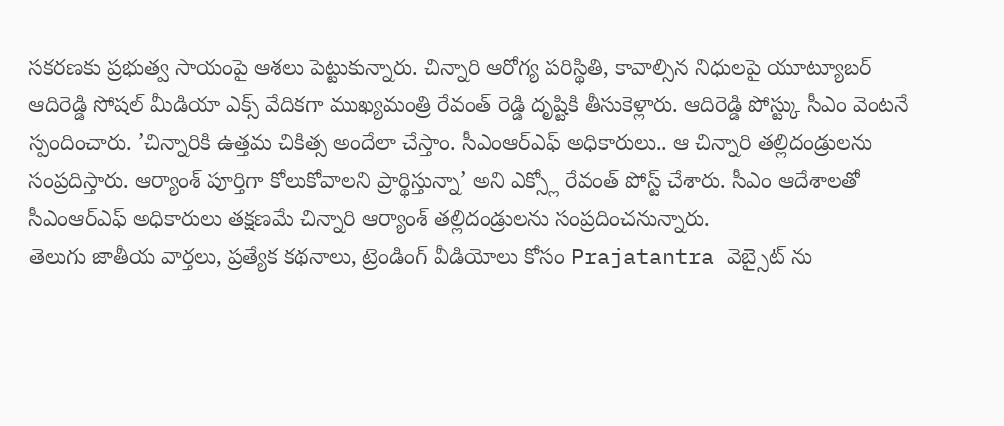సకరణకు ప్రభుత్వ సాయంపై ఆశలు పెట్టుకున్నారు. చిన్నారి ఆరోగ్య పరిస్థితి, కావాల్సిన నిధులపై యూట్యూబర్ ఆదిరెడ్డి సోషల్ మీడియా ఎక్స్ వేదికగా ముఖ్యమంత్రి రేవంత్ రెడ్డి దృష్టికి తీసుకెళ్లారు. ఆదిరెడ్డి పోస్ట్కు సీఎం వెంటనే స్పందించారు. ’చిన్నారికి ఉత్తమ చికిత్స అందేలా చేస్తాం. సీఎంఆర్ఎఫ్ అధికారులు.. ఆ చిన్నారి తల్లిదండ్రులను సంప్రదిస్తారు. ఆర్యాంశ్ పూర్తిగా కోలుకోవాలని ప్రార్థిస్తున్నా’ అని ఎక్స్లో రేవంత్ పోస్ట్ చేశారు. సీఎం ఆదేశాలతో సీఎంఆర్ఎఫ్ అధికారులు తక్షణమే చిన్నారి ఆర్యాంశ్ తల్లిదండ్రులను సంప్రదించనున్నారు.
తెలుగు జాతీయ వార్తలు, ప్రత్యేక కథనాలు, ట్రెండింగ్ వీడియోలు కోసం Prajatantra వెబ్సైట్ ను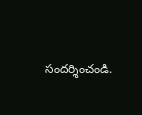సందర్శించండి.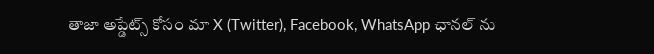తాజా అప్డేట్స్ కోసం మా X (Twitter), Facebook, WhatsApp ఛానల్ ను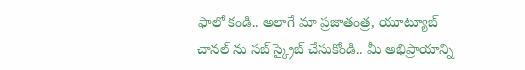ఫాలో కండి.. అలాగే మా ప్రజాతంత్ర, యూట్యూబ్ చానల్ ను సబ్ స్క్రైబ్ చేసుకోండి.. మీ అభిప్రాయాన్ని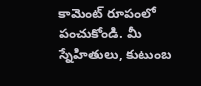కామెంట్ రూపంలో పంచుకోండి. మీ స్నేహితులు, కుటుంబ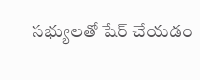సభ్యులతో షేర్ చేయడం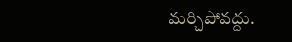మర్చిపోవద్దు.